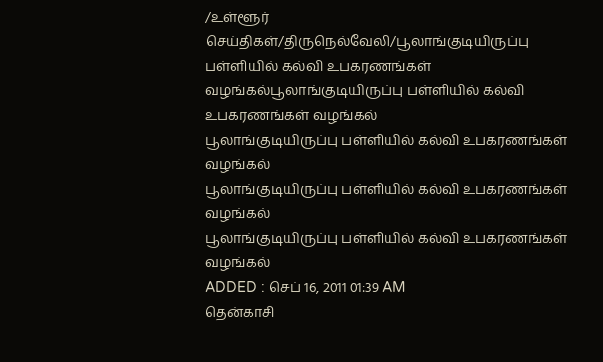/உள்ளூர் செய்திகள்/திருநெல்வேலி/பூலாங்குடியிருப்பு பள்ளியில் கல்வி உபகரணங்கள் வழங்கல்பூலாங்குடியிருப்பு பள்ளியில் கல்வி உபகரணங்கள் வழங்கல்
பூலாங்குடியிருப்பு பள்ளியில் கல்வி உபகரணங்கள் வழங்கல்
பூலாங்குடியிருப்பு பள்ளியில் கல்வி உபகரணங்கள் வழங்கல்
பூலாங்குடியிருப்பு பள்ளியில் கல்வி உபகரணங்கள் வழங்கல்
ADDED : செப் 16, 2011 01:39 AM
தென்காசி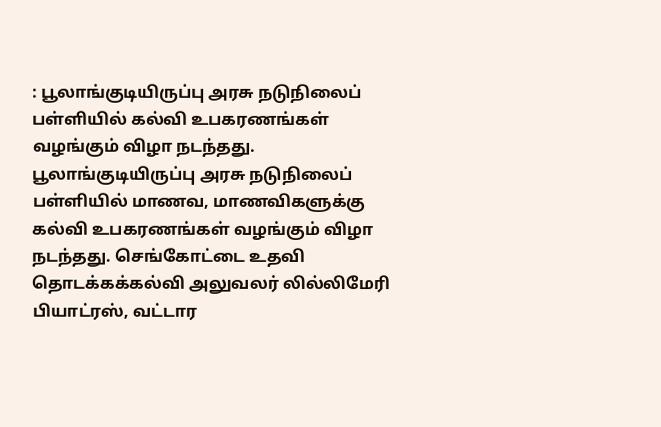: பூலாங்குடியிருப்பு அரசு நடுநிலைப் பள்ளியில் கல்வி உபகரணங்கள் வழங்கும் விழா நடந்தது.
பூலாங்குடியிருப்பு அரசு நடுநிலைப் பள்ளியில் மாணவ, மாணவிகளுக்கு கல்வி உபகரணங்கள் வழங்கும் விழா நடந்தது. செங்கோட்டை உதவி தொடக்கக்கல்வி அலுவலர் லில்லிமேரி பியாட்ரஸ், வட்டார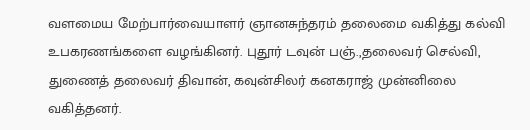வளமைய மேற்பார்வையாளர் ஞானசுந்தரம் தலைமை வகித்து கல்வி உபகரணங்களை வழங்கினர். புதூர் டவுன் பஞ்.,தலைவர் செல்வி, துணைத் தலைவர் திவான், கவுன்சிலர் கனகராஜ் முன்னிலை வகித்தனர்.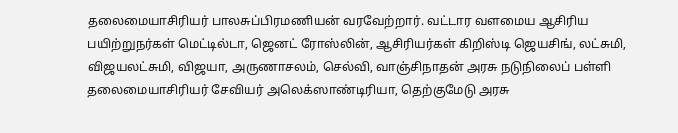தலைமையாசிரியர் பாலசுப்பிரமணியன் வரவேற்றார். வட்டார வளமைய ஆசிரிய பயிற்றுநர்கள் மெட்டில்டா, ஜெனட் ரோஸ்லின், ஆசிரியர்கள் கிறிஸ்டி ஜெயசிங், லட்சுமி, விஜயலட்சுமி, விஜயா, அருணாசலம், செல்வி, வாஞ்சிநாதன் அரசு நடுநிலைப் பள்ளி தலைமையாசிரியர் சேவியர் அலெக்ஸாண்டிரியா, தெற்குமேடு அரசு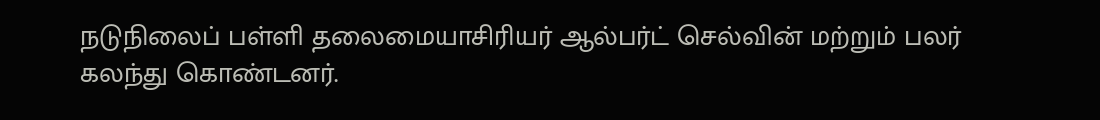நடுநிலைப் பள்ளி தலைமையாசிரியர் ஆல்பர்ட் செல்வின் மற்றும் பலர் கலந்து கொண்டனர்.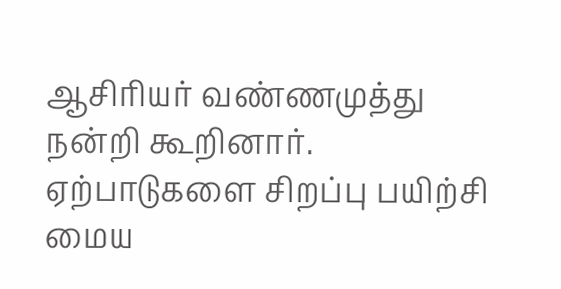ஆசிரியர் வண்ணமுத்து நன்றி கூறினார். ஏற்பாடுகளை சிறப்பு பயிற்சி மைய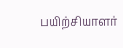பயிற்சியாளர்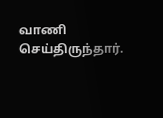வாணி செய்திருந்தார்.